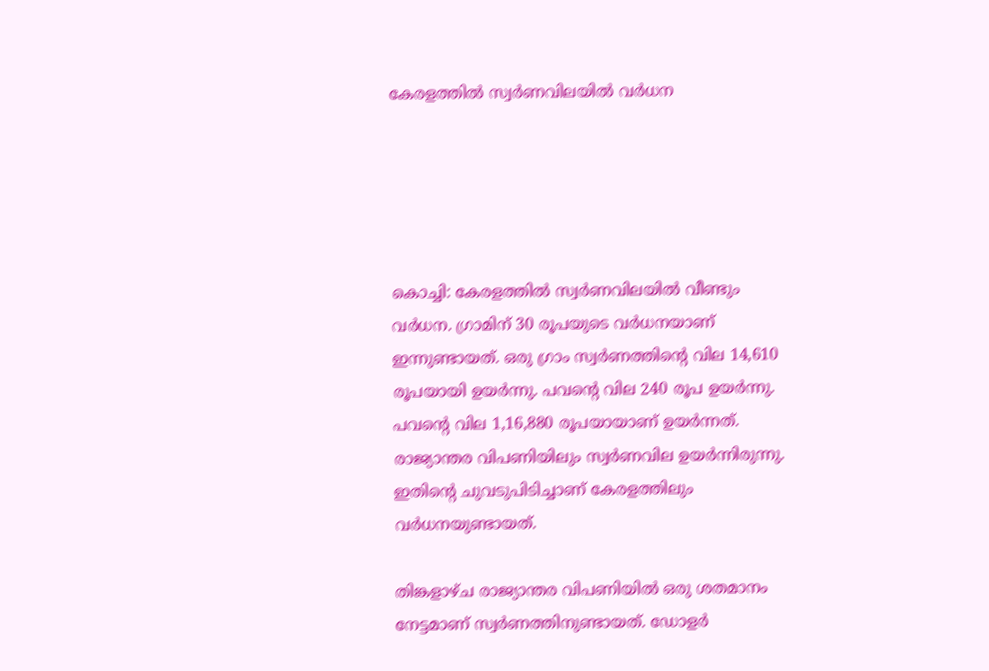കേരളത്തില്‍ സ്വര്‍ണവിലയില്‍ വര്‍ധന





കൊച്ചി: കേരളത്തില്‍ സ്വര്‍ണവിലയില്‍ വീണ്ടും വര്‍ധന. ഗ്രാമിന് 30 രൂപയുടെ വര്‍ധനയാണ് ഇന്നുണ്ടായത്. ഒരു ഗ്രാം സ്വര്‍ണത്തിന്റെ വില 14,610 രൂപയായി ഉയര്‍ന്നു. പവന്റെ വില 240 രൂപ ഉയര്‍ന്നു. പവന്റെ വില 1,16,880 രൂപയായാണ് ഉയര്‍ന്നത്. രാജ്യാന്തര വിപണിയിലും സ്വര്‍ണവില ഉയര്‍ന്നിരുന്നു. ഇതിന്റെ ചുവടുപിടിച്ചാണ് കേരളത്തിലും വര്‍ധനയുണ്ടായത്.

തിങ്കളാഴ്ച രാജ്യാന്തര വിപണിയില്‍ ഒരു ശതമാനം നേട്ടമാണ് സ്വര്‍ണത്തിനുണ്ടായത്. ഡോളര്‍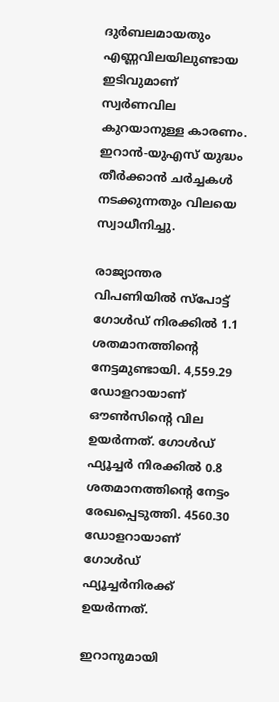ദുര്‍ബലമായതും എണ്ണവിലയിലുണ്ടായ ഇടിവുമാണ് സ്വര്‍ണവില കുറയാനുള്ള കാരണം. ഇറാന്‍-യുഎസ് യുദ്ധം തീര്‍ക്കാന്‍ ചര്‍ച്ചകള്‍ നടക്കുന്നതും വിലയെ സ്വാധീനിച്ചു.

രാജ്യാന്തര വിപണിയില്‍ സ്‌പോട്ട് ഗോള്‍ഡ് നിരക്കില്‍ 1.1 ശതമാനത്തിന്റെ നേട്ടമുണ്ടായി. 4,559.29 ഡോളറായാണ് ഔണ്‍സിന്റെ വില ഉയര്‍ന്നത്. ഗോള്‍ഡ് ഫ്യൂച്ചര്‍ നിരക്കില്‍ 0.8 ശതമാനത്തിന്റെ നേട്ടം രേഖപ്പെടുത്തി. 4560.30 ഡോളറായാണ് ഗോള്‍ഡ് ഫ്യൂച്ചര്‍നിരക്ക് ഉയര്‍ന്നത്.

ഇറാനുമായി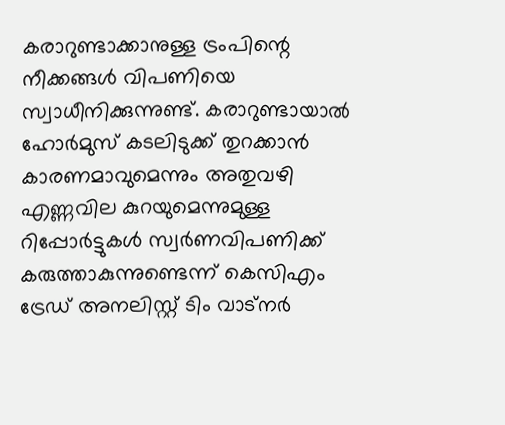കരാറുണ്ടാക്കാനുള്ള ട്രംപിന്റെ നീക്കങ്ങള്‍ വിപണിയെ സ്വാധീനിക്കുന്നുണ്ട്. കരാറുണ്ടായാല്‍ ഹോര്‍മുസ് കടലിടുക്ക് തുറക്കാന്‍ കാരണമാവുമെന്നും അതുവഴി എണ്ണവില കുറയുമെന്നുമുള്ള റിപ്പോര്‍ട്ടുകള്‍ സ്വര്‍ണവിപണിക്ക് കരുത്താകുന്നുണ്ടെന്ന് കെസിഎം ട്രേഡ് അനലിസ്റ്റ് ടിം വാട്‌നര്‍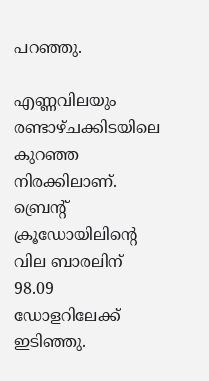പറഞ്ഞു.

എണ്ണവിലയും രണ്ടാഴ്ചക്കിടയിലെ കുറഞ്ഞ നിരക്കിലാണ്. ബ്രെന്റ് ക്രൂഡോയിലിന്റെ വില ബാരലിന് 98.09 ഡോളറിലേക്ക് ഇടിഞ്ഞു.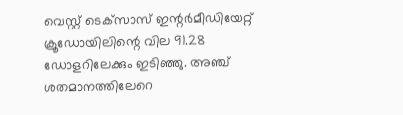വെസ്റ്റ് ടെക്‌സാസ് ഇന്റര്‍മീഡിയേറ്റ് ക്രൂഡോയിലിന്റെ വില 91.28 ഡോളറിലേക്കും ഇടിഞ്ഞു. അഞ്ച് ശതമാനത്തിലേറെ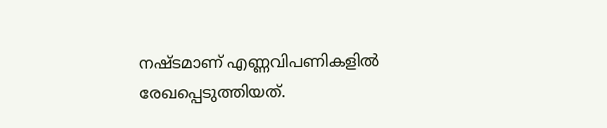നഷ്ടമാണ് എണ്ണവിപണികളില്‍ രേഖപ്പെടുത്തിയത്.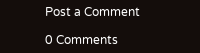Post a Comment

0 Comments